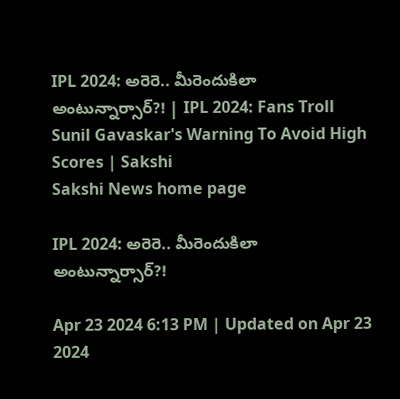IPL 2024: అరెరె.. మీరెందుకిలా అంటున్నార్సార్‌?! | IPL 2024: Fans Troll Sunil Gavaskar's Warning To Avoid High Scores | Sakshi
Sakshi News home page

IPL 2024: అరెరె.. మీరెందుకిలా అంటున్నార్సార్‌?!

Apr 23 2024 6:13 PM | Updated on Apr 23 2024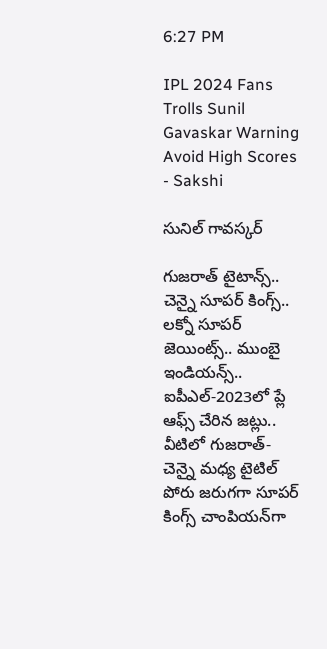6:27 PM

IPL 2024 Fans Trolls Sunil Gavaskar Warning Avoid High Scores - Sakshi

సునిల్‌ గావస్కర్‌

గుజరాత్‌ టైటాన్స్‌.. చెన్నై సూపర్‌ కింగ్స్‌.. లక్నో సూపర్‌ జెయింట్స్‌.. ముంబై ఇండియన్స్‌.. ఐపీఎల్‌-2023లో ప్లే ఆఫ్స్‌ చేరిన జట్లు.. వీటిలో గుజరాత్‌- చెన్నై మధ్య టైటిల్‌ పోరు జరుగగా సూపర్‌ కింగ్స్‌ చాంపియన్‌గా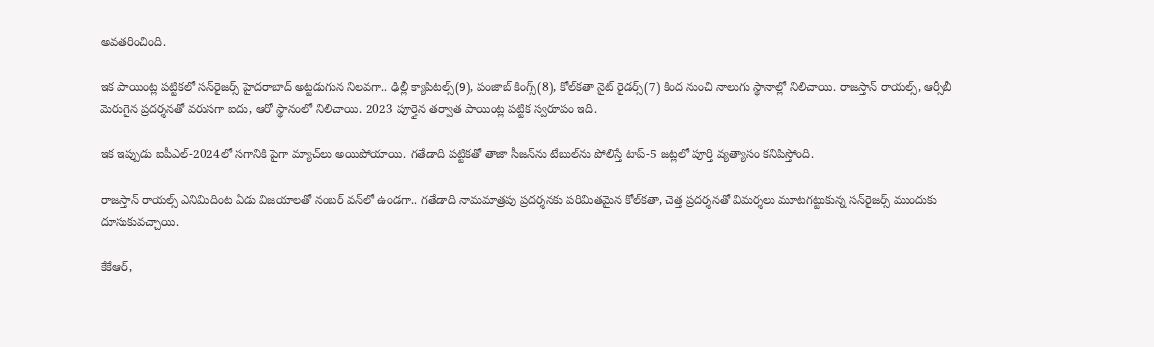అవతరించింది.

ఇక పాయింట్ల పట్టికలో సన్‌రైజర్స్‌ హైదరాబాద్‌ అట్టడుగున నిలవగా.. ఢిల్లీ క్యాపిటల్స్‌(9), పంజాబ్‌ కింగ్స్‌(8), కోల్‌కతా నైట్‌ రైడర్స్‌(7) కింద నుంచి నాలుగు స్థానాల్లో నిలిచాయి. రాజస్తాన్‌ రాయల్స్‌, ఆర్సీబీ మెరుగైన ప్రదర్శనతో వరుసగా ఐదు, ఆరో స్థానంలో నిలిచాయి. 2023 పూర్తైన తర్వాత పాయింట్ల పట్టిక స్వరూపం ఇది.

ఇక ఇప్పుడు ఐపీఎల్‌-2024లో సగానికి పైగా మ్యాచ్‌లు అయిపోయాయి. గతేడాది పట్టికతో తాజా సీజన్‌ను టేబుల్‌ను పోలిస్తే టాప్‌-5 జట్లలో పూర్తి వ్యత్యాసం కనిపిస్తోంది.

రాజస్తాన్‌ రాయల్స్‌ ఎనిమిదింట ఏడు విజయాలతో నంబర్‌ వన్‌లో ఉండగా.. గతేడాది నామమాత్రపు ప్రదర్శనకు పరిమితమైన కోల్‌కతా, చెత్త ప్రదర్శనతో విమర్శలు మూటగట్టుకున్న సన్‌రైజర్స్‌ ముందుకు దూసుకువచ్చాయి.

కేకేఆర్‌,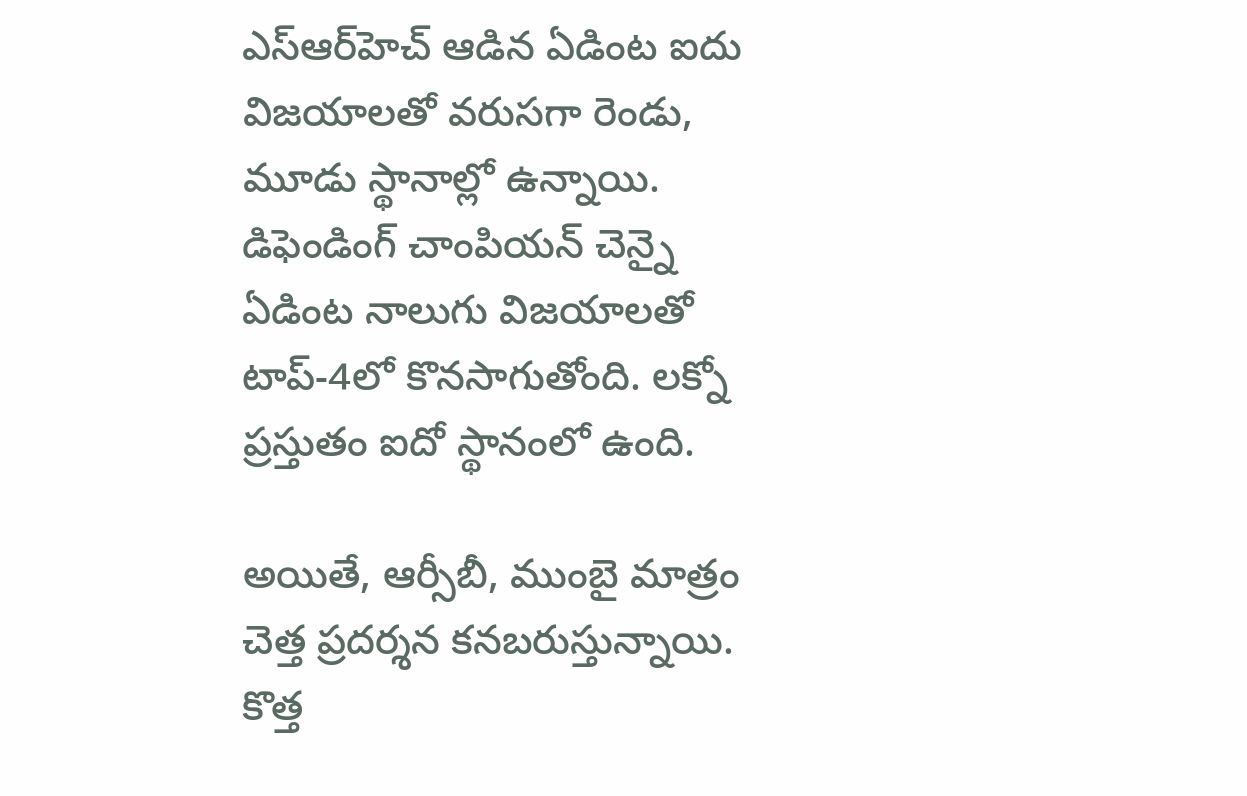ఎస్‌ఆర్‌హెచ్‌ ఆడిన ఏడింట ఐదు విజయాలతో వరుసగా రెండు, మూడు స్థానాల్లో ఉన్నాయి. డిఫెండింగ్‌ చాంపియన్‌ చెన్నై ఏడింట నాలుగు విజయాలతో టాప్‌-4లో కొనసాగుతోంది. లక్నో ప్రస్తుతం ఐదో స్థానంలో ఉంది.

అయితే, ఆర్సీబీ, ముంబై మాత్రం చెత్త ప్రదర్శన కనబరుస్తున్నాయి. కొత్త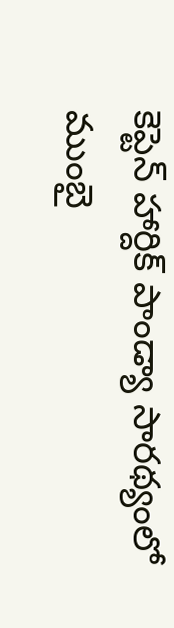కెప్టెన్‌ హార్దిక్‌ పాండ్యా సారథ్యంలో ముంబై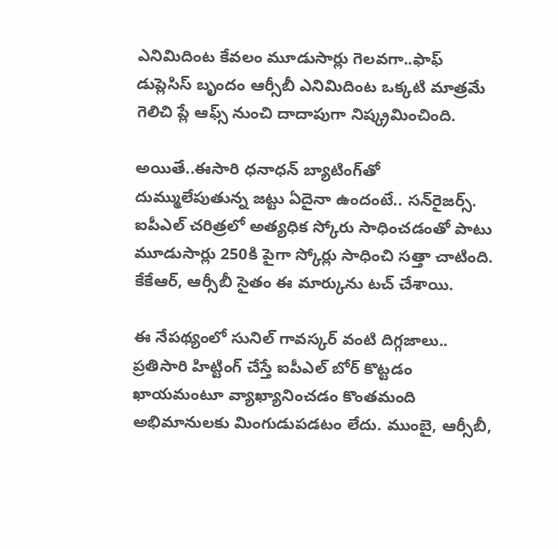ఎనిమిదింట కేవలం మూడుసార్లు గెలవగా..ఫాఫ్‌ డుప్లెసిస్‌ బృందం ఆర్సీబీ ఎనిమిదింట ఒక్కటి మాత్రమే గెలిచి ప్లే ఆఫ్స్‌ నుంచి దాదాపుగా నిష్క్రమించింది.

అయితే..ఈసారి ధనాధన్‌ బ్యాటింగ్‌తో దుమ్ములేపుతున్న జట్టు ఏదైనా ఉందంటే.. సన్‌రైజర్స్‌. ఐపీఎల్‌ చరిత్రలో అత్యధిక స్కోరు సాధించడంతో పాటు మూడుసార్లు 250కి పైగా స్కోర్లు సాధించి సత్తా చాటింది. కేకేఆర్‌, ఆర్సీబీ సైతం ఈ మార్కును టచ్‌ చేశాయి.

ఈ నేపథ్యంలో సునిల్‌ గావస్కర్‌ వంటి దిగ్గజాలు.. ప్రతిసారి హిట్టింగ్‌ చేస్తే ఐపీఎల్‌ బోర్‌ కొట్టడం ఖాయమంటూ వ్యాఖ్యానించడం కొంతమంది అభిమానులకు మింగుడుపడటం లేదు. ముంబై, ఆర్సీబీ,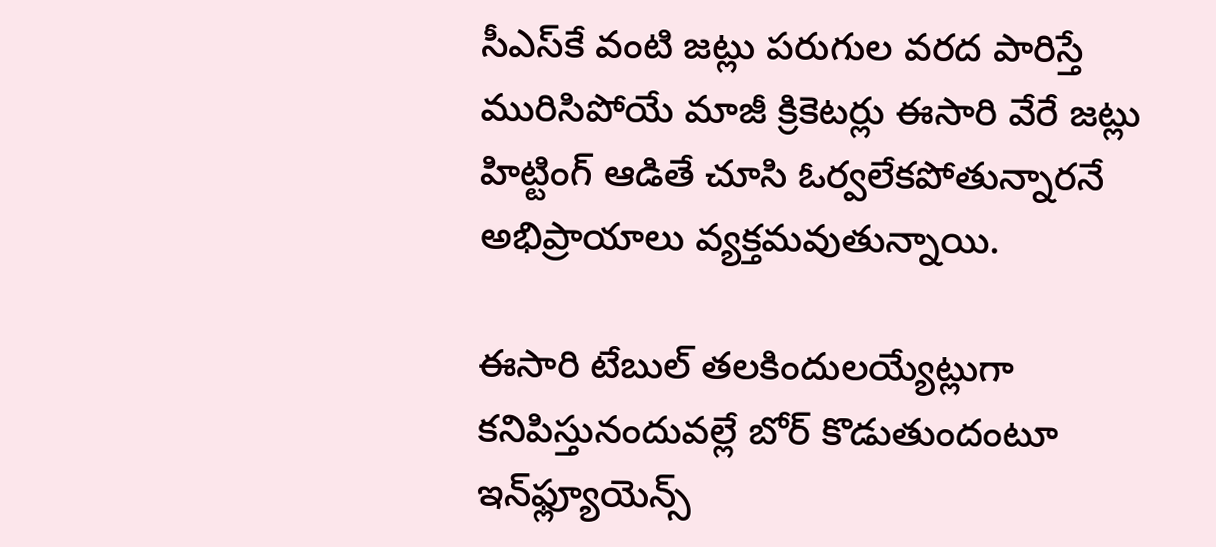సీఎస్‌కే వంటి జట్లు పరుగుల వరద పారిస్తే మురిసిపోయే మాజీ క్రికెటర్లు ఈసారి వేరే జట్లు హిట్టింగ్‌ ఆడితే చూసి ఓర్వలేకపోతున్నారనే అభిప్రాయాలు వ్యక్తమవుతున్నాయి.

ఈసారి టేబుల్‌ తలకిందులయ్యేట్లుగా కనిపిస్తునందువల్లే బోర్‌ కొడుతుందంటూ ఇన్‌ఫ్ల్యూయెన్స్‌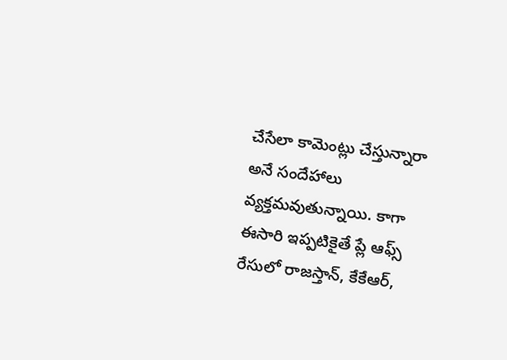చేసేలా కామెంట్లు చేస్తున్నారా అనే సందేహాలు వ్యక్తమవుతున్నాయి. కాగా ఈసారి ఇప్పటికైతే ప్లే ఆఫ్స్‌ రేసులో రాజస్తాన్‌, కేకేఆర్‌,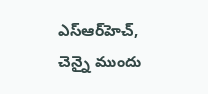ఎస్‌ఆర్‌హెచ్‌, చెన్నై ముందు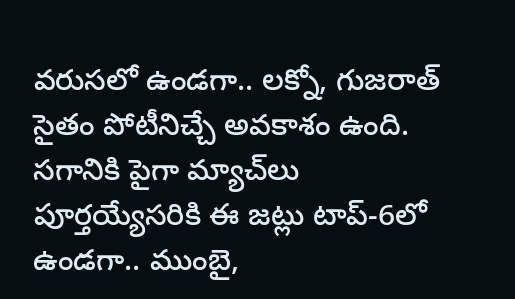వరుసలో ఉండగా.. లక్నో, గుజరాత్‌ సైతం పోటీనిచ్చే అవకాశం ఉంది. సగానికి పైగా మ్యాచ్‌లు పూర్తయ్యేసరికి ఈ జట్లు టాప్‌-6లో ఉండగా.. ముంబై,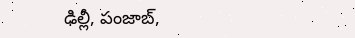ఢిల్లీ, పంజాబ్‌,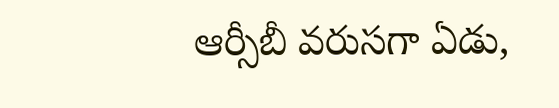ఆర్సీబీ వరుసగా ఏడు,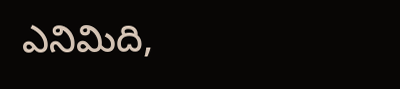ఎనిమిది,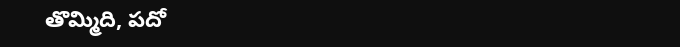తొమ్మిది, పదో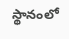స్థానంలో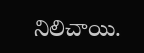నిలిచాయి.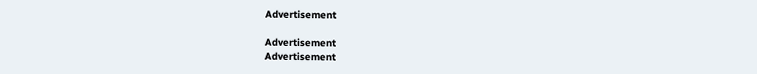Advertisement

Advertisement
Advertisement